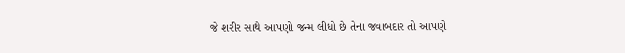જે શરીર સાથે આપણો જન્મ લીધો છે તેના જવાબદાર તો આપણે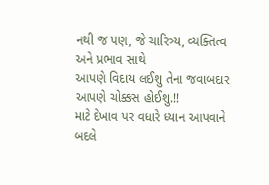નથી જ પણ, જે ચારિત્ર્ય, વ્યક્તિત્વ અને પ્રભાવ સાથે
આપણે વિદાય લઈશુ તેના જવાબદાર આપણે ચોક્કસ હોઈશુ.!!
માટે દેખાવ પર વધારે ધ્યાન આપવાને બદલે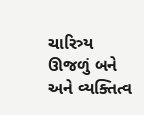ચારિત્ર્ય ઊજળું બને અને વ્યક્તિત્વ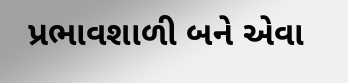પ્રભાવશાળી બને એવા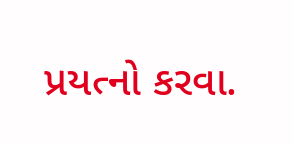પ્રયત્નો કરવા.